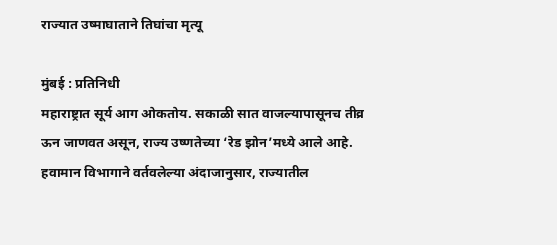राज्यात उष्माघाताने तिघांचा मृत्यू

मुंबई : प्रतिनिधी
महाराष्ट्रात सूर्य आग ओकतोय. सकाळी सात वाजल्यापासूनच तीव्र ऊन जाणवत असून, राज्य उष्णतेच्या ‘रेड झोन’मध्ये आले आहे. हवामान विभागाने वर्तवलेल्या अंदाजानुसार, राज्यातील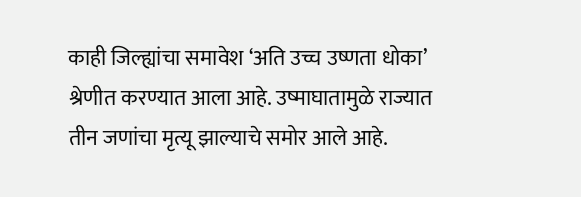काही जिल्ह्यांचा समावेश ‘अति उच्च उष्णता धोका’ श्रेणीत करण्यात आला आहे. उष्माघातामुळे राज्यात तीन जणांचा मृत्यू झाल्याचे समोर आले आहे.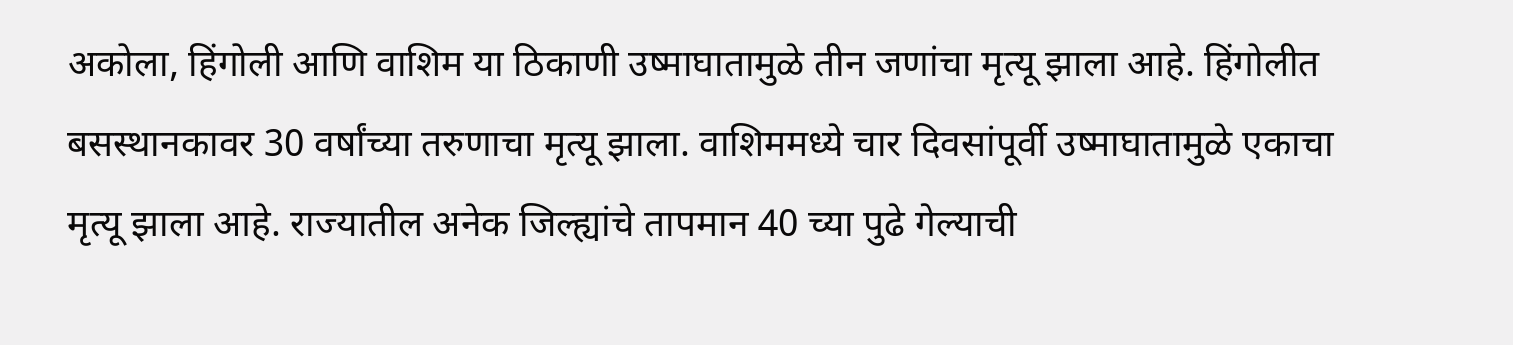अकोला, हिंगोली आणि वाशिम या ठिकाणी उष्माघातामुळे तीन जणांचा मृत्यू झाला आहे. हिंगोलीत बसस्थानकावर 30 वर्षांच्या तरुणाचा मृत्यू झाला. वाशिममध्ये चार दिवसांपूर्वी उष्माघातामुळे एकाचा मृत्यू झाला आहे. राज्यातील अनेक जिल्ह्यांचे तापमान 40 च्या पुढे गेल्याची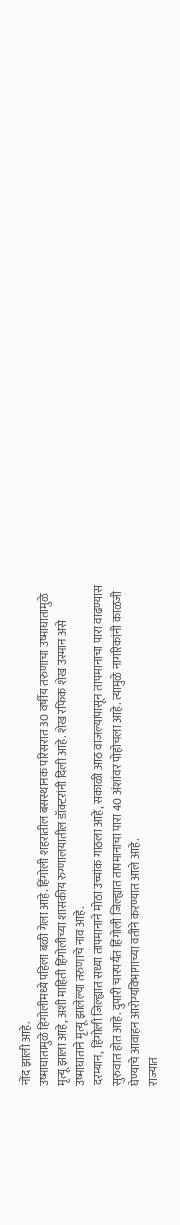नोंद झाली आहे.
उष्माघातामुळे हिंगोलीमध्ये पहिला बळी गेला आहे. हिंगोली शहरातील बसस्थानक परिसरात 30 वर्षीय तरुणाचा उष्माघातामुळे मृत्यू झाला आहे, अशी माहिती हिंगोलीच्या शासकीय रुग्णालयातील डॉक्टरांनी दिली आहे. शेख रफिक शेख उस्मान असे उष्माघाताने मृत्यू झालेल्या तरुणाचे नाव आहे.
दरम्यान, हिंगोली जिल्ह्यात सध्या तापमानाने मोठा उच्चांक गाठला आहे, सकाळी आठ वाजल्यापासून तापमानाचा पारा वाढण्यास सुरुवात होत आहे. दुपारी चारपर्यंत हिंगोली जिल्ह्यात तापमानाचा पारा 40 अंशांवर पोहोचला आहे. त्यामुळे नागरिकांनी काळजी घेण्याचे आवाहन आरोग्यविभागाच्या वतीने करण्यात आले आहे.
राज्यात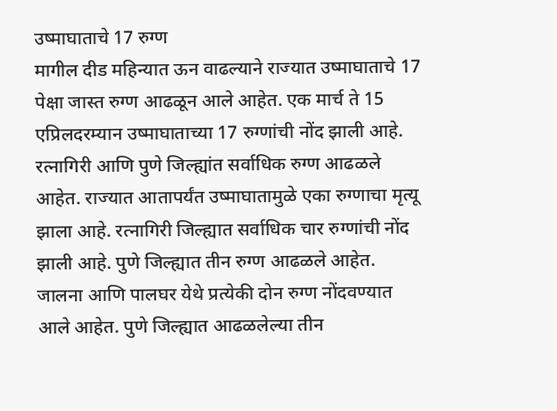उष्माघाताचे 17 रुग्ण
मागील दीड महिन्यात ऊन वाढल्याने राज्यात उष्माघाताचे 17 पेक्षा जास्त रुग्ण आढळून आले आहेत. एक मार्च ते 15 एप्रिलदरम्यान उष्माघाताच्या 17 रुग्णांची नोंद झाली आहे. रत्नागिरी आणि पुणे जिल्ह्यांत सर्वाधिक रुग्ण आढळले आहेत. राज्यात आतापर्यंत उष्माघातामुळे एका रुग्णाचा मृत्यू झाला आहे. रत्नागिरी जिल्ह्यात सर्वाधिक चार रुग्णांची नोंद झाली आहे. पुणे जिल्ह्यात तीन रुग्ण आढळले आहेत. जालना आणि पालघर येथे प्रत्येकी दोन रुग्ण नोंदवण्यात आले आहेत. पुणे जिल्ह्यात आढळलेल्या तीन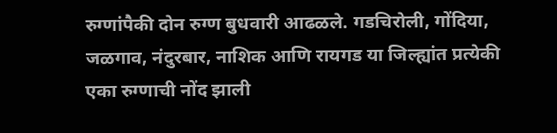रुग्णांपैकी दोन रुग्ण बुधवारी आढळले. गडचिरोली, गोंदिया, जळगाव, नंदुरबार, नाशिक आणि रायगड या जिल्ह्यांत प्रत्येकी एका रुग्णाची नोंद झाली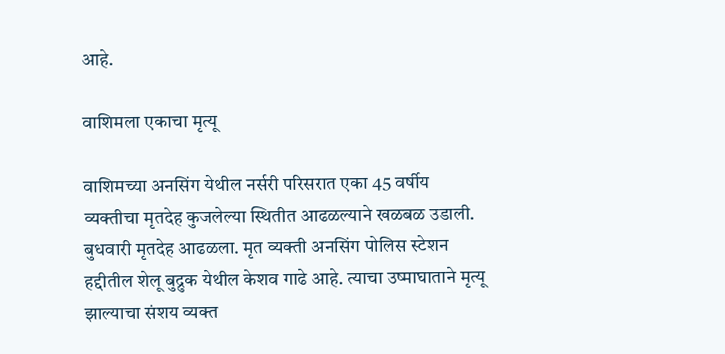आहे.

वाशिमला एकाचा मृत्यू

वाशिमच्या अनसिंग येथील नर्सरी परिसरात एका 45 वर्षीय व्यक्तीचा मृतदेह कुजलेल्या स्थितीत आढळल्याने खळबळ उडाली. बुधवारी मृतदेह आढळला. मृत व्यक्ती अनसिंग पोलिस स्टेशन हद्दीतील शेलू बुद्रुक येथील केशव गाढे आहे. त्याचा उष्माघाताने मृत्यू झाल्याचा संशय व्यक्त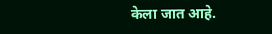केला जात आहे.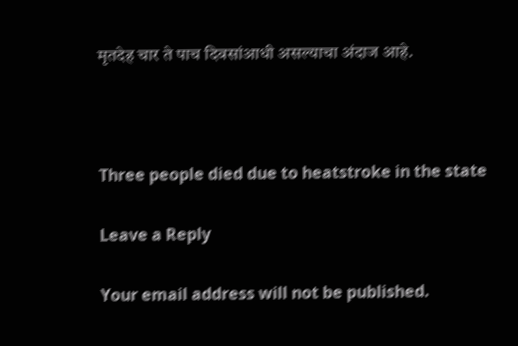मृतदेह चार ते पाच दिवसांआधी असल्याचा अंदाज आहे.



Three people died due to heatstroke in the state

Leave a Reply

Your email address will not be published.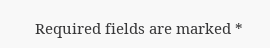Required fields are marked *